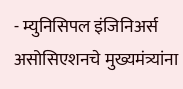- म्युनिसिपल इंजिनिअर्स असोसिएशनचे मुख्यमंत्र्यांना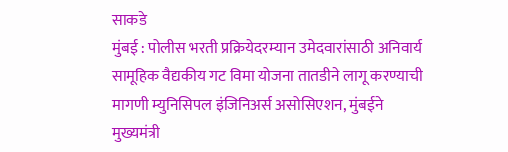साकडे
मुंबई : पोलीस भरती प्रक्रियेदरम्यान उमेदवारांसाठी अनिवार्य सामूहिक वैद्यकीय गट विमा योजना तातडीने लागू करण्याची मागणी म्युनिसिपल इंजिनिअर्स असोसिएशन, मुंबईने मुख्यमंत्री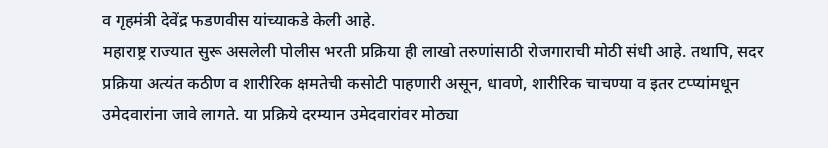व गृहमंत्री देवेंद्र फडणवीस यांच्याकडे केली आहे.
महाराष्ट्र राज्यात सुरू असलेली पोलीस भरती प्रक्रिया ही लाखो तरुणांसाठी रोजगाराची मोठी संधी आहे. तथापि, सदर प्रक्रिया अत्यंत कठीण व शारीरिक क्षमतेची कसोटी पाहणारी असून, धावणे, शारीरिक चाचण्या व इतर टप्प्यांमधून उमेदवारांना जावे लागते. या प्रक्रिये दरम्यान उमेदवारांवर मोठ्या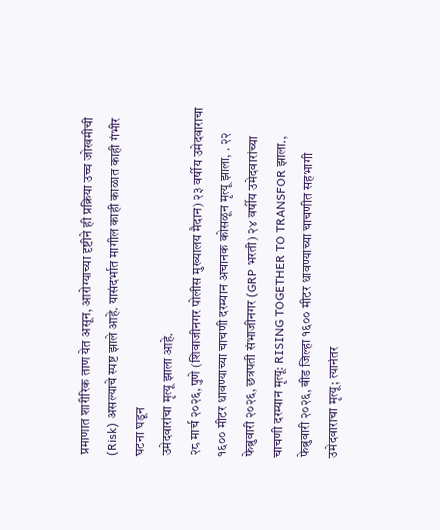प्रमाणात शारीरिक ताण येत असून, आरोग्याच्या दृष्टीने ही प्रक्रिया उच्च जोखमीची (Risk) असल्याचे स्पष्ट झाले आहे. यासंदर्भात मागील काही काळात काही गंभीर घटना घडून
उमेदवारांचा मृत्यू झाला आहे.
२८ मार्च २०२६, पुणे (शिवाजीनगर पोलीस मुख्यालय मैदान) २३ वर्षीय उमेदवाराचा १६०० मीटर धावण्याच्या चाचणी दरम्यान अचानक कोसळून मृत्यू झाला, . २२ फेब्रुवारी २०२६, छत्रपती संभाजीनगर (GRP भरती) २४ वर्षीय उमेदवारांच्या चाचणी दरम्यान मृत्यू: RISING TOGETHER TO TRANSFOR झाला., फेब्रुवारी २०२६, बीड जिल्हा १६०० मीटर धावण्याच्या चाचणीत सहभागी उमेदवाराचा मृत्यू; त्यानंतर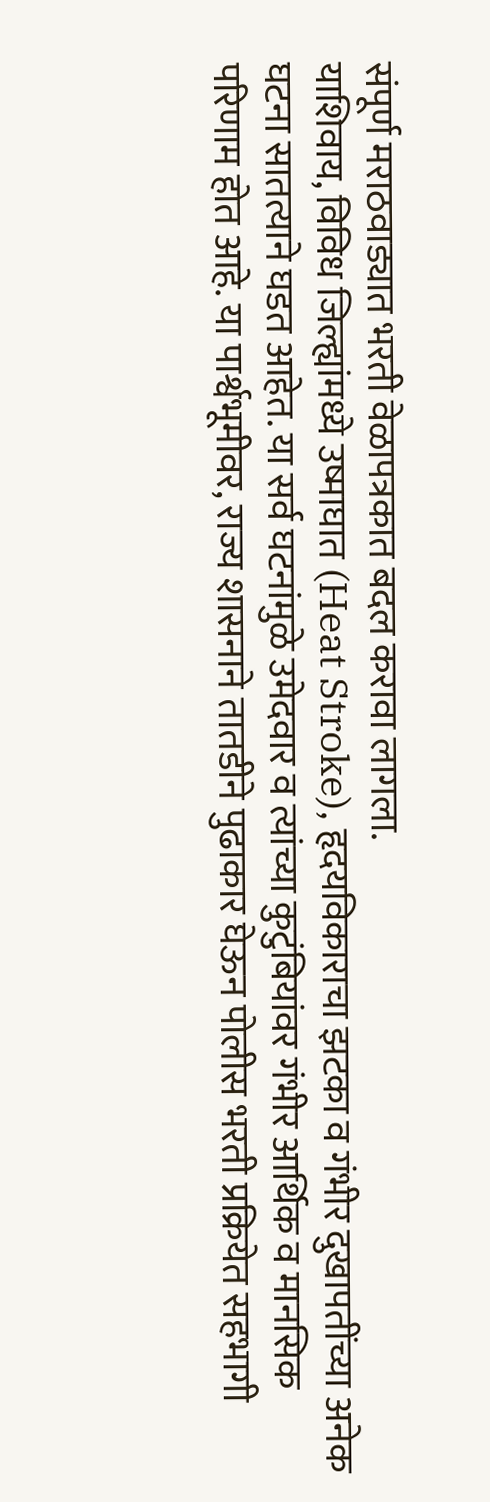संपूर्ण मराठवाड्यात भरती वेळापत्रकात बदल करावा लागला.
याशिवाय, विविध जिल्ह्यांमध्ये उष्माघात (Heat Stroke), हृदयविकाराचा झटका व गंभीर दुखापतींच्या अनेक घटना सातत्याने घडत आहेत. या सर्व घटनांमुळे उमेदवार व त्यांच्या कुटुंबियांवर गंभीर आर्थिक व मानसिक परिणाम होत आहे. या पार्श्वभूमीवर, राज्य शासनाने तातडीने पुढाकार घेऊन पोलीस भरती प्रक्रियेत सहभागी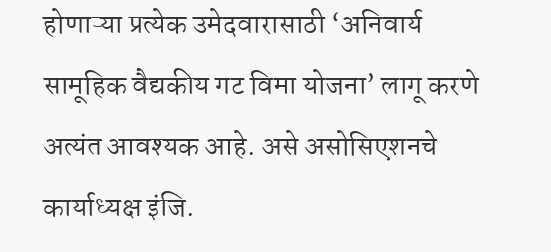होणाऱ्या प्रत्येक उमेदवारासाठी ‘अनिवार्य सामूहिक वैद्यकीय गट विमा योजना’ लागू करणे अत्यंत आवश्यक आहे. असे असोसिएशनचे कार्याध्यक्ष इंजि.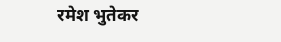रमेश भुतेकर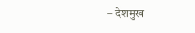– देशमुख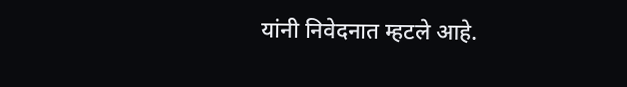यांनी निवेदनात म्हटले आहे.